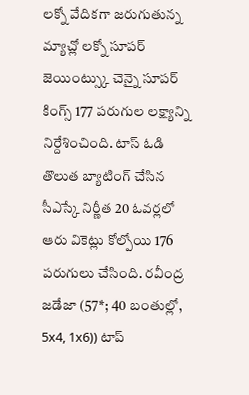లక్నో వేదికగా జరుగుతున్న మ్యాచ్లో లక్నో సూపర్ జెయింట్స్కు చెన్నై సూపర్ కింగ్స్ 177 పరుగుల లక్ష్యాన్ని నిర్దేశించింది. టాస్ ఓడి తొలుత బ్యాటింగ్ చేసిన సీఎస్కే నిర్ణీత 20 ఓవర్లలో ఆరు వికెట్లు కోల్పోయి 176 పరుగులు చేసింది. రవీంద్ర జడేజా (57*; 40 బంతుల్లో, 5x4, 1x6)) టాప్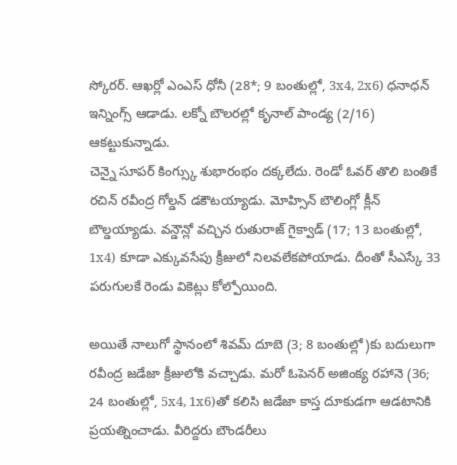స్కోరర్. ఆఖర్లో ఎంఎస్ ధోనీ (28*; 9 బంతుల్లో, 3x4, 2x6) ధనాధన్ ఇన్నింగ్స్ ఆడాడు. లక్నో బౌలరల్లో కృనాల్ పాండ్య (2/16) ఆకట్టుకున్నాడు.
చెన్నై సూపర్ కింగ్స్కు శుభారంభం దక్కలేదు. రెండో ఓవర్ తొలి బంతికే రచిన్ రవీంద్ర గోల్డన్ డకౌటయ్యాడు. మోహ్సిన్ బౌలింగ్లో క్లీన్ బౌల్డయ్యాడు. వన్డౌన్లో వచ్చిన రుతురాజ్ గైక్వాడ్ (17; 13 బంతుల్లో, 1x4) కూడా ఎక్కువసేపు క్రీజులో నిలవలేకపోయాడు. దీంతో సీఎస్కే 33 పరుగులకే రెండు వికెట్లు కోల్పోయింది.

అయితే నాలుగో స్థానంలో శివమ్ దూబె (3; 8 బంతుల్లో)కు బదులుగా రవీంద్ర జడేజా క్రీజులోకి వచ్చాడు. మరో ఓపెనర్ అజింక్య రహానె (36; 24 బంతుల్లో, 5x4, 1x6)తో కలిసి జడేజా కాస్త దూకుడగా ఆడటానికి ప్రయత్నించాడు. వీరిద్దరు బౌండరీలు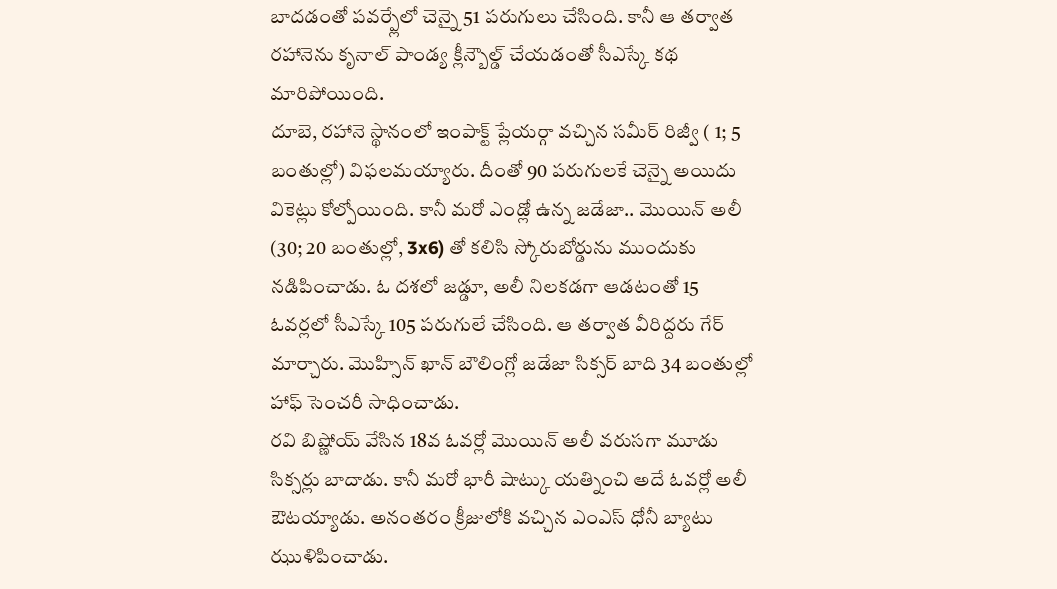బాదడంతో పవర్ప్లేలో చెన్నై 51 పరుగులు చేసింది. కానీ ఆ తర్వాత రహానెను కృనాల్ పాండ్య క్లీన్బౌల్డ్ చేయడంతో సీఎస్కే కథ మారిపోయింది.
దూబె, రహానె స్థానంలో ఇంపాక్ట్ ప్లేయర్గా వచ్చిన సమీర్ రిజ్వీ ( 1; 5 బంతుల్లో) విఫలమయ్యారు. దీంతో 90 పరుగులకే చెన్నై అయిదు వికెట్లు కోల్పోయింది. కానీ మరో ఎండ్లో ఉన్న జడేజా.. మొయిన్ అలీ (30; 20 బంతుల్లో, 3x6) తో కలిసి స్కోరుబోర్డును ముందుకు నడిపించాడు. ఓ దశలో జడ్డూ, అలీ నిలకడగా ఆడటంతో 15 ఓవర్లలో సీఎస్కే 105 పరుగులే చేసింది. ఆ తర్వాత వీరిద్దరు గేర్ మార్చారు. మొహ్సిన్ ఖాన్ బౌలింగ్లో జడేజా సిక్సర్ బాది 34 బంతుల్లో హాఫ్ సెంచరీ సాధించాడు.
రవి బిష్ణోయ్ వేసిన 18వ ఓవర్లో మొయిన్ అలీ వరుసగా మూడు సిక్సర్లు బాదాడు. కానీ మరో భారీ షాట్కు యత్నించి అదే ఓవర్లో అలీ ఔటయ్యాడు. అనంతరం క్రీజులోకి వచ్చిన ఎంఎస్ ధోనీ బ్యాటు ఝుళిపించాడు.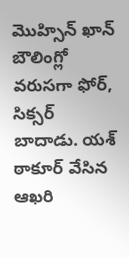మొహ్సిన్ ఖాన్ బౌలింగ్లో వరుసగా ఫోర్, సిక్సర్ బాదాడు. యశ్ ఠాకూర్ వేసిన ఆఖరి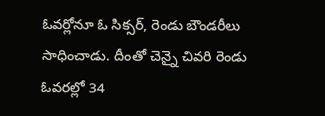ఓవర్లోనూ ఓ సిక్సర్, రెండు బౌండరీలు సాధించాడు. దీంతో చెన్నై చివరి రెండు ఓవరల్లో 34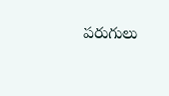పరుగులు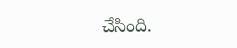చేసింది.